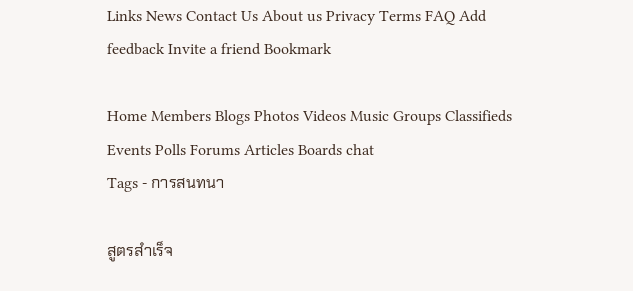Links News Contact Us About us Privacy Terms FAQ Add feedback Invite a friend Bookmark

Home Members Blogs Photos Videos Music Groups Classifieds Events Polls Forums Articles Boards chat
Tags - การสนทนา

สูตรสำเร็จ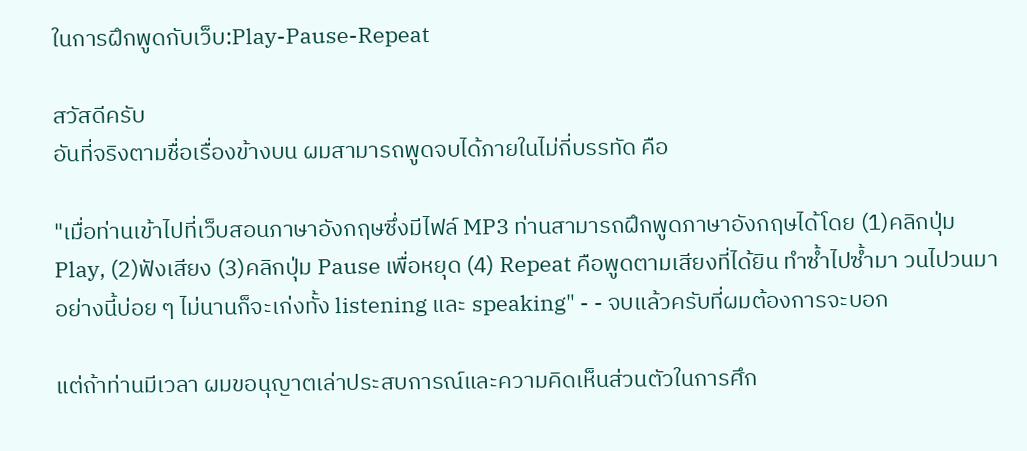ในการฝึกพูดกับเว็บ:Play-Pause-Repeat

สวัสดีครับ
อันที่จริงตามชื่อเรื่องข้างบน ผมสามารถพูดจบได้ภายในไม่กี่บรรทัด คือ

"เมื่อท่านเข้าไปที่เว็บสอนภาษาอังกฤษซึ่งมีไฟล์ MP3 ท่านสามารถฝึกพูดภาษาอังกฤษได้โดย (1)คลิกปุ่ม Play, (2)ฟังเสียง (3)คลิกปุ่ม Pause เพื่อหยุด (4) Repeat คือพูดตามเสียงที่ได้ยิน ทำซ้ำไปซ้ำมา วนไปวนมาอย่างนี้บ่อย ๆ ไม่นานก็จะเก่งทั้ง listening และ speaking" - - จบแล้วครับที่ผมต้องการจะบอก

แต่ถ้าท่านมีเวลา ผมขอนุญาตเล่าประสบการณ์และความคิดเห็นส่วนตัวในการศึก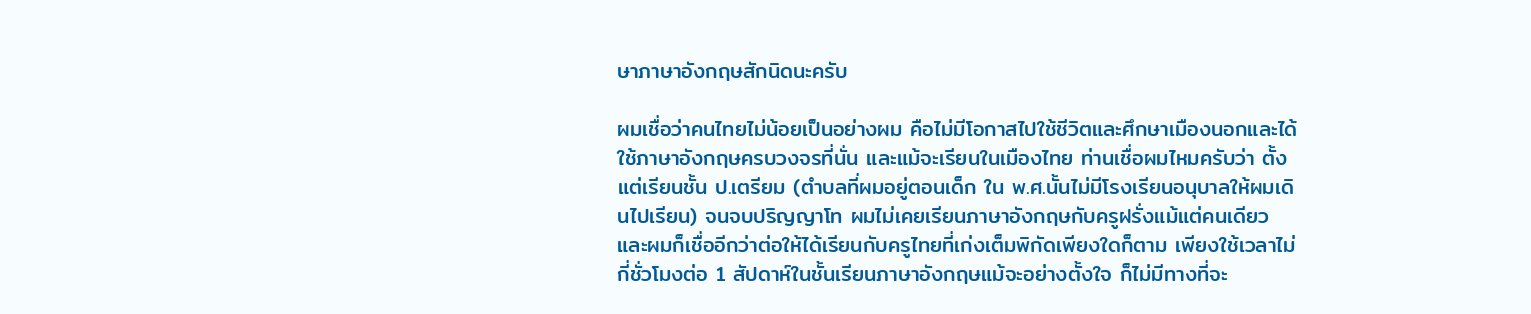ษาภาษาอังกฤษสักนิดนะครับ

ผมเชื่อว่าคนไทยไม่น้อยเป็นอย่างผม คือไม่มีโอกาสไปใช้ชีวิตและศึกษาเมืองนอกและได้ใช้ภาษาอังกฤษครบวงจรที่นั่น และแม้จะเรียนในเมืองไทย ท่านเชื่อผมไหมครับว่า ตั้งแต่เรียนชั้น ป.เตรียม (ตำบลที่ผมอยู่ตอนเด็ก ใน พ.ศ.นั้นไม่มีโรงเรียนอนุบาลให้ผมเดินไปเรียน) จนจบปริญญาโท ผมไม่เคยเรียนภาษาอังกฤษกับครูฝรั่งแม้แต่คนเดียว และผมก็เชื่ออีกว่าต่อให้ได้เรียนกับครูไทยที่เก่งเต็มพิกัดเพียงใดก็ตาม เพียงใช้เวลาไม่กี่ชั่วโมงต่อ 1 สัปดาห์ในชั้นเรียนภาษาอังกฤษแม้จะอย่างตั้งใจ ก็ไม่มีทางที่จะ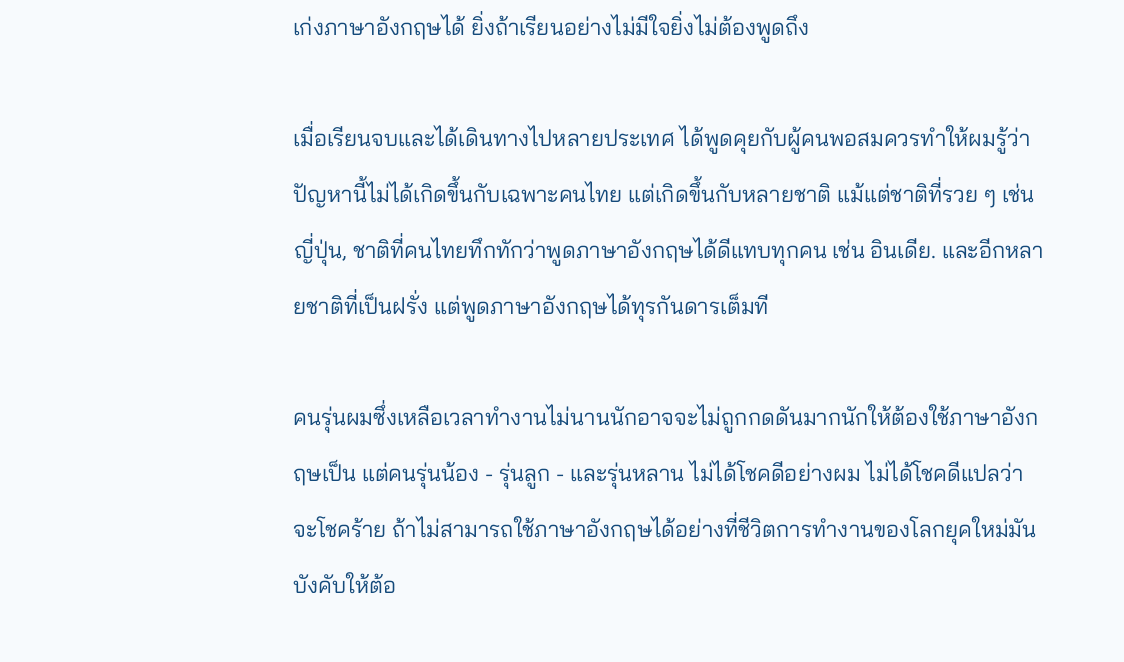เก่งภาษาอังกฤษได้ ยิ่งถ้าเรียนอย่างไม่มีใจยิ่งไม่ต้องพูดถึง

เมื่อเรียนจบและได้เดินทางไปหลายประเทศ ได้พูดคุยกับผู้คนพอสมควรทำให้ผมรู้ว่า ปัญหานี้ไม่ได้เกิดขึ้นกับเฉพาะคนไทย แต่เกิดขึ้นกับหลายชาติ แม้แต่ชาติที่รวย ๆ เช่น ญี่ปุ่น, ชาติที่คนไทยทึกทักว่าพูดภาษาอังกฤษได้ดีแทบทุกคน เช่น อินเดีย. และอีกหลายชาติที่เป็นฝรั่ง แต่พูดภาษาอังกฤษได้ทุรกันดารเต็มที

คนรุ่นผมซึ่งเหลือเวลาทำงานไม่นานนักอาจจะไม่ถูกกดดันมากนักให้ต้องใช้ภาษาอังกฤษเป็น แต่คนรุ่นน้อง - รุ่นลูก - และรุ่นหลาน ไม่ได้โชคดีอย่างผม ไม่ได้โชคดีแปลว่าจะโชคร้าย ถ้าไม่สามารถใช้ภาษาอังกฤษได้อย่างที่ชีวิตการทำงานของโลกยุคใหม่มันบังคับให้ต้อ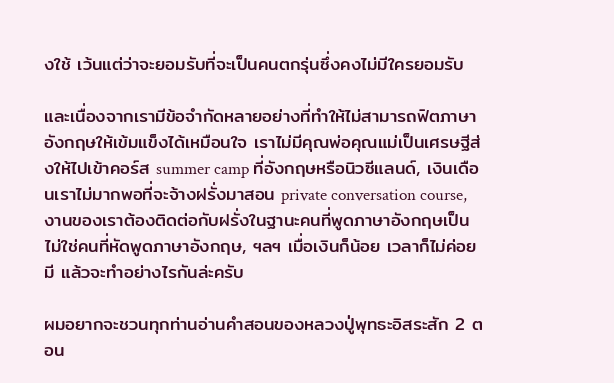งใช้ เว้นแต่ว่าจะยอมรับที่จะเป็นคนตกรุ่นซึ่งคงไม่มีใครยอมรับ

และเนื่องจากเรามีข้อจำกัดหลายอย่างที่ทำให้ไม่สามารถฟิตภาษาอังกฤษให้เข้มแข็งได้เหมือนใจ เราไม่มีคุณพ่อคุณแม่เป็นเศรษฐีส่งให้ไปเข้าคอร์ส summer camp ที่อังกฤษหรือนิวซีแลนด์, เงินเดือนเราไม่มากพอที่จะจ้างฝรั่งมาสอน private conversation course, งานของเราต้องติดต่อกับฝรั่งในฐานะคนที่พูดภาษาอังกฤษเป็น ไม่ใช่คนที่หัดพูดภาษาอังกฤษ, ฯลฯ เมื่อเงินก็น้อย เวลาก็ไม่ค่อยมี แล้วจะทำอย่างไรกันล่ะครับ

ผมอยากจะชวนทุกท่านอ่านคำสอนของหลวงปู่พุทธะอิสระสัก 2 ตอน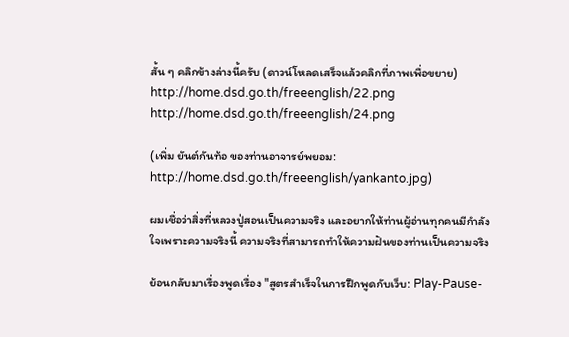สั้น ๆ คลิกข้างล่างนี้ครับ (ดาวน์โหลดเสร็จแล้วคลิกที่ภาพเพื่อขยาย)
http://home.dsd.go.th/freeenglish/22.png
http://home.dsd.go.th/freeenglish/24.png

(เพิ่ม ยันต์กันท้อ ของท่านอาจารย์พยอม: http://home.dsd.go.th/freeenglish/yankanto.jpg)

ผมเชื่อว่าสิ่งที่หลวงปู่สอนเป็นความจริง และอยากให้ท่านผู้อ่านทุกคนมีกำลังใจเพราะความจริงนี้ ความจริงที่สามารถทำให้ความฝันของท่านเป็นความจริง

ย้อนกลับมาเรื่องพูดเรื่อง "สูตรสำเร็จในการฝึกพูดกับเว็บ: Play-Pause-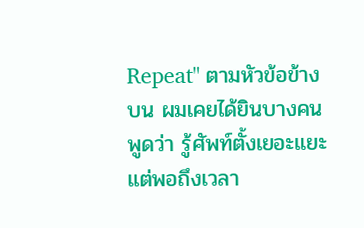Repeat" ตามหัวข้อข้างบน ผมเคยได้ยินบางคนพูดว่า รู้ศัพท์ตั้งเยอะแยะ แต่พอถึงเวลา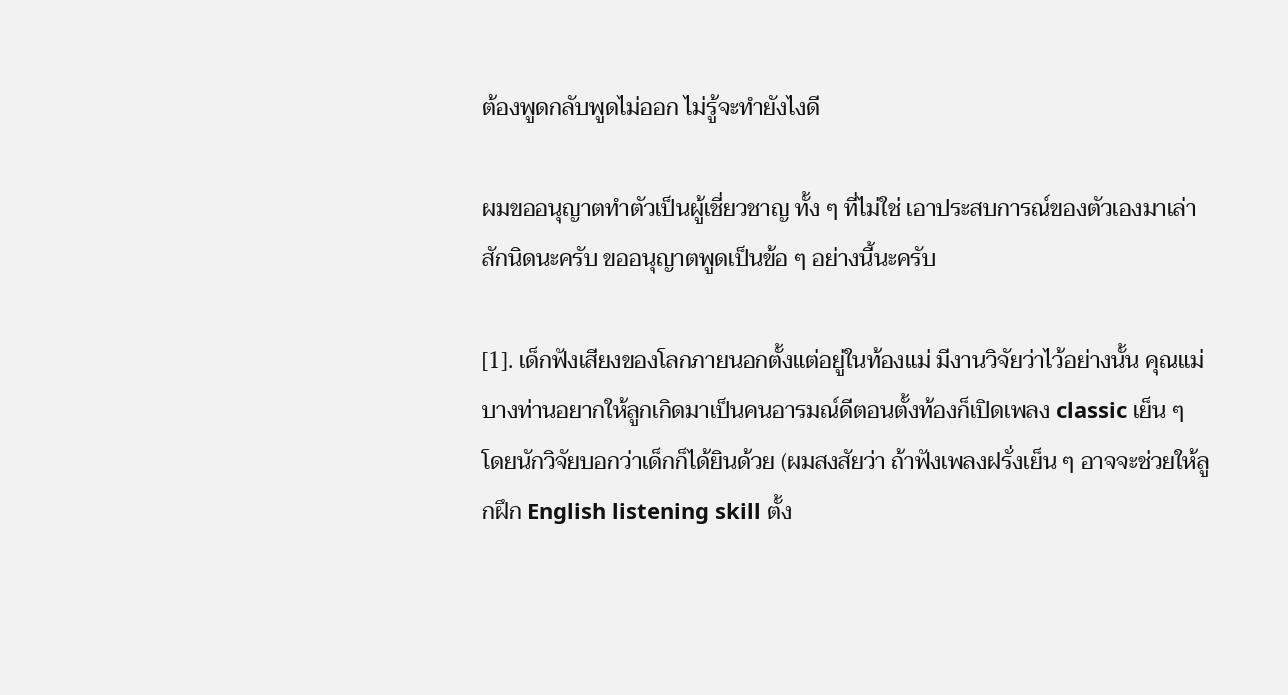ต้องพูดกลับพูดไม่ออก ไม่รู้จะทำยังไงดี

ผมขออนุญาตทำตัวเป็นผู้เชี่ยวชาญ ทั้ง ๆ ที่ไม่ใช่ เอาประสบการณ์ของตัวเองมาเล่าสักนิดนะครับ ขออนุญาตพูดเป็นข้อ ๆ อย่างนี้นะครับ

[1]. เด็กฟังเสียงของโลกภายนอกตั้งแต่อยู่ในท้องแม่ มีงานวิจัยว่าไว้อย่างนั้น คุณแม่บางท่านอยากให้ลูกเกิดมาเป็นคนอารมณ์ดีตอนตั้งท้องก็เปิดเพลง classic เย็น ๆ โดยนักวิจัยบอกว่าเด็กก็ได้ยินด้วย (ผมสงสัยว่า ถ้าฟังเพลงฝรั่งเย็น ๆ อาจจะช่วยให้ลูกฝึก English listening skill ตั้ง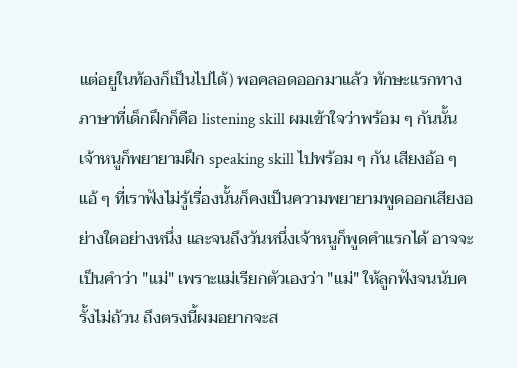แต่อยูในท้องก็เป็นไปได้) พอคลอดออกมาแล้ว ทักษะแรกทางภาษาที่เด็กฝึกก็คือ listening skill ผมเข้าใจว่าพร้อม ๆ กันนั้นเจ้าหนูก็พยายามฝึก speaking skill ไปพร้อม ๆ กัน เสียงอ้อ ๆ แอ้ ๆ ที่เราฟังไม่รู้เรื่องนั้นก็คงเป็นความพยายามพูดออกเสียงอย่างใดอย่างหนึ่ง และจนถึงวันหนึ่งเจ้าหนูก็พูดคำแรกได้ อาจจะเป็นคำว่า "แม่" เพราะแม่เรียกตัวเองว่า "แม่" ให้ลูกฟังจนนับครั้งไม่ถ้วน ถึงตรงนี้ผมอยากจะส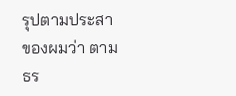รุปตามประสาของผมว่า ตามธร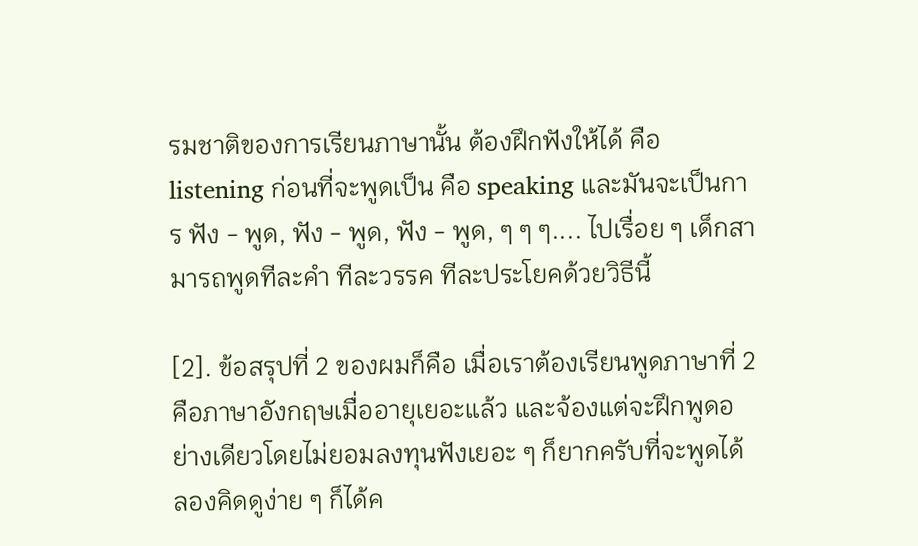รมชาติของการเรียนภาษานั้น ต้องฝึกฟังให้ได้ คือ listening ก่อนที่จะพูดเป็น คือ speaking และมันจะเป็นการ ฟัง - พูด, ฟัง - พูด, ฟัง - พูด, ๆ ๆ ๆ.... ไปเรื่อย ๆ เด็กสามารถพูดทีละคำ ทีละวรรค ทีละประโยคด้วยวิธีนี้

[2]. ข้อสรุปที่ 2 ของผมก็คือ เมื่อเราต้องเรียนพูดภาษาที่ 2 คือภาษาอังกฤษเมื่ออายุเยอะแล้ว และจ้องแต่จะฝึกพูดอย่างเดียวโดยไม่ยอมลงทุนฟังเยอะ ๆ ก็ยากครับที่จะพูดได้ ลองคิดดูง่าย ๆ ก็ได้ค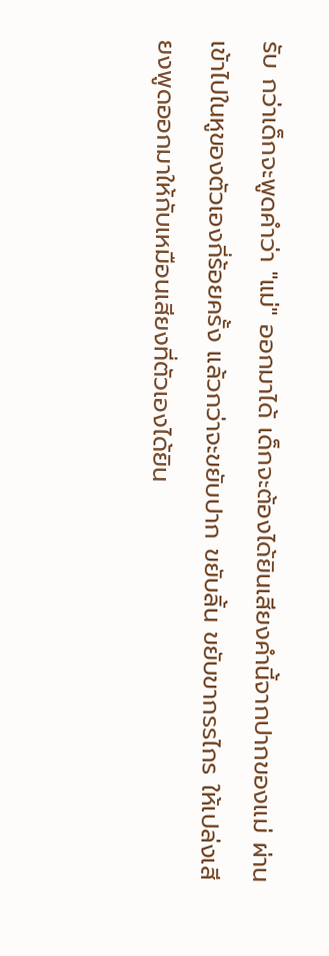รับ กว่าเด็กจะพูดคำว่า "แม่" ออกมาได้ เด็กจะต้องได้ยินเสียงคำนี้จากปากของแม่ ผ่านเข้าไปในหูของตัวเองกี่ร้อยครั้ง แล้วกว่าจะขยับปาก ขยับลิ้น ขยับขากรรไกร ให้เปล่งเสียงพูดออกมาให้กับเหมือนเสียงที่ตัวเองได้ยิน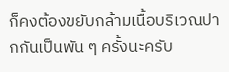ก็คงต้องขยับกล้ามเนื้อบริเวณปากกันเป็นพัน ๆ ครั้งนะครับ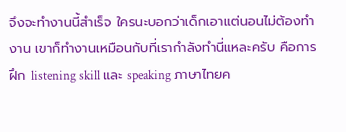จึงจะทำงานนี้สำเร็จ ใครนะบอกว่าเด็กเอาแต่นอนไม่ต้องทำงาน เขาก็ทำงานเหมือนกับที่เรากำลังทำนี่แหละครับ คือการฝึก listening skill และ speaking ภาษาไทยค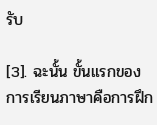รับ

[3]. ฉะนั้น ขั้นแรกของการเรียนภาษาคือการฝึก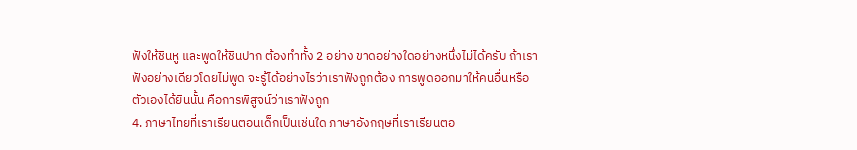ฟังให้ชินหู และพูดให้ชินปาก ต้องทำทั้ง 2 อย่าง ขาดอย่างใดอย่างหนึ่งไม่ได้ครับ ถ้าเราฟังอย่างเดียวโดยไม่พูด จะรู้ได้อย่างไรว่าเราฟังถูกต้อง การพูดออกมาให้คนอื่นหรือตัวเองได้ยินนั้น คือการพิสูจน์ว่าเราฟังถูก
4. ภาษาไทยที่เราเรียนตอนเด็กเป็นเช่นใด ภาษาอังกฤษที่เราเรียนตอ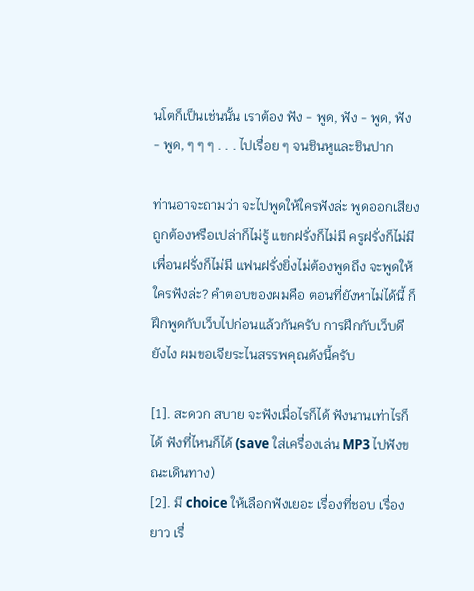นโตก็เป็นเช่นนั้น เราต้อง ฟัง - พูด, ฟัง - พูด, ฟัง - พูด, ๆ ๆ ๆ . . . ไปเรื่อย ๆ จนชินหูและชินปาก

ท่านอาจะถามว่า จะไปพูดให้ใครฟังล่ะ พูดออกเสียงถูกต้องหรือเปล่าก็ไม่รู้ แขกฝรั่งก็ไม่มี ครูฝรั่งก็ไม่มี เพื่อนฝรั่งก็ไม่มี แฟนฝรั่งยิ่งไม่ต้องพูดถึง จะพูดให้ใครฟังล่ะ? คำตอบของผมคือ ตอนที่ยังหาไม่ได้นี้ ก็ฝึกพูดกับเว็บไปก่อนแล้วกันครับ การฝึกกับเว็บดียังไง ผมขอเจียระไนสรรพคุณดังนี้ครับ

[1]. สะดวก สบาย จะฟังเมื่อไรก็ได้ ฟังนานเท่าไรก็ได้ ฟังที่ไหนก็ได้ (save ใส่เครื่องเล่น MP3 ไปฟังขณะเดินทาง)
[2]. มี choice ให้เลือกฟังเยอะ เรื่องที่ชอบ เรื่องยาว เรื่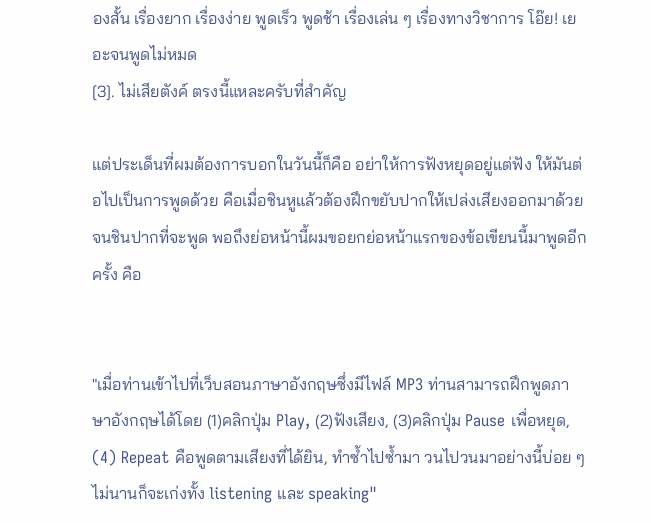องสั้น เรื่องยาก เรื่องง่าย พูดเร็ว พูดช้า เรื่องเล่น ๆ เรื่องทางวิชาการ โอ๊ย! เยอะจนพูดไม่หมด
[3]. ไม่เสียตังค์ ตรงนี้แหละครับที่สำคัญ

แต่ประเด็นที่ผมต้องการบอกในวันนี้ก็คือ อย่าให้การฟังหยุดอยู่แต่ฟัง ให้มันต่อไปเป็นการพูดด้วย คือเมื่อชินหูแล้วต้องฝึกขยับปากให้เปล่งเสียงออกมาด้วยจนชินปากที่จะพูด พอถึงย่อหน้านี้ผมขอยกย่อหน้าแรกของข้อเขียนนี้มาพูดอีกครั้ง คือ


"เมื่อท่านเข้าไปที่เว็บสอนภาษาอังกฤษซึ่งมีไฟล์ MP3 ท่านสามารถฝึกพูดภาษาอังกฤษได้โดย (1)คลิกปุ่ม Play, (2)ฟังเสียง, (3)คลิกปุ่ม Pause เพื่อหยุด, (4) Repeat คือพูดตามเสียงที่ได้ยิน, ทำซ้ำไปซ้ำมา วนไปวนมาอย่างนี้บ่อย ๆ ไม่นานก็จะเก่งทั้ง listening และ speaking"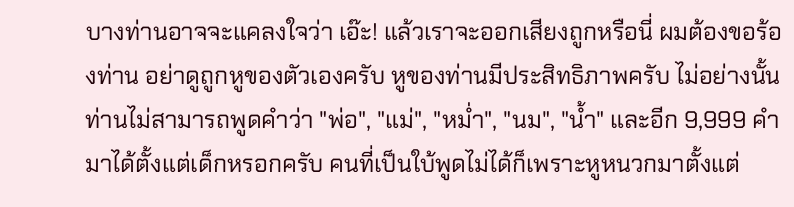บางท่านอาจจะแคลงใจว่า เอ๊ะ! แล้วเราจะออกเสียงถูกหรือนี่ ผมต้องขอร้องท่าน อย่าดูถูกหูของตัวเองครับ หูของท่านมีประสิทธิภาพครับ ไม่อย่างนั้นท่านไม่สามารถพูดคำว่า "พ่อ", "แม่", "หม่ำ", "นม", "น้ำ" และอีก 9,999 คำมาได้ตั้งแต่เด็กหรอกครับ คนที่เป็นใบ้พูดไม่ได้ก็เพราะหูหนวกมาตั้งแต่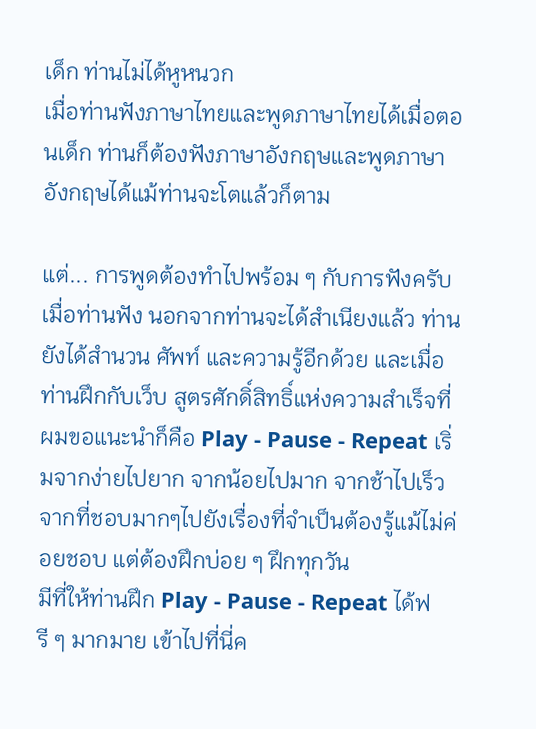เด็ก ท่านไม่ได้หูหนวก
เมื่อท่านฟังภาษาไทยและพูดภาษาไทยได้เมื่อตอนเด็ก ท่านก็ต้องฟังภาษาอังกฤษและพูดภาษาอังกฤษได้แม้ท่านจะโตแล้วก็ตาม

แต่... การพูดต้องทำไปพร้อม ๆ กับการฟังครับ เมื่อท่านฟัง นอกจากท่านจะได้สำเนียงแล้ว ท่านยังได้สำนวน ศัพท์ และความรู้อีกด้วย และเมื่อท่านฝึกกับเว็บ สูตรศักดิ์สิทธิ์แห่งความสำเร็จที่ผมขอแนะนำก็คือ Play - Pause - Repeat เริ่มจากง่ายไปยาก จากน้อยไปมาก จากช้าไปเร็ว จากที่ชอบมากๆไปยังเรื่องที่จำเป็นต้องรู้แม้ไม่ค่อยชอบ แต่ต้องฝึกบ่อย ๆ ฝึกทุกวัน
มีที่ให้ท่านฝึก Play - Pause - Repeat ได้ฟรี ๆ มากมาย เข้าไปที่นี่ค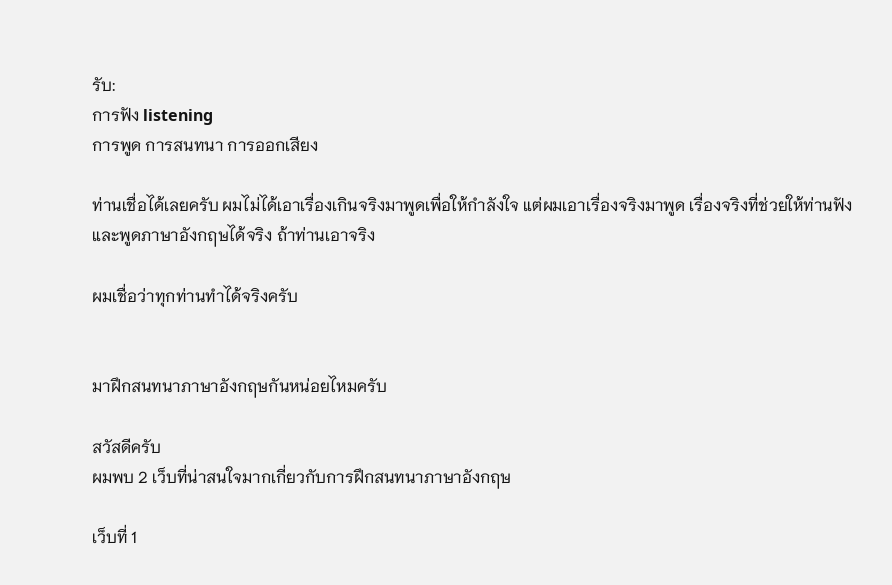รับ:
การฟัง listening
การพูด การสนทนา การออกเสียง

ท่านเชื่อได้เลยครับ ผมไม่ได้เอาเรื่องเกินจริงมาพูดเพื่อให้กำลังใจ แต่ผมเอาเรื่องจริงมาพูด เรื่องจริงที่ช่วยให้ท่านฟังและพูดภาษาอังกฤษได้จริง ถ้าท่านเอาจริง

ผมเชื่อว่าทุกท่านทำได้จริงครับ


มาฝึกสนทนาภาษาอังกฤษกันหน่อยไหมครับ

สวัสดีครับ
ผมพบ 2 เว็บที่น่าสนใจมากเกี่ยวกับการฝึกสนทนาภาษาอังกฤษ

เว็บที่ 1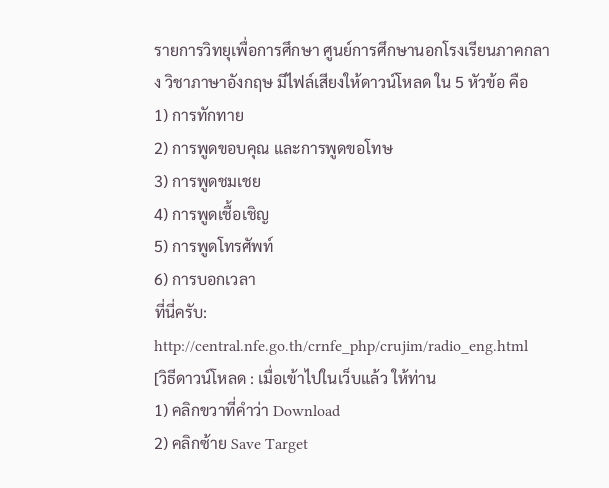รายการวิทยุเพื่อการศึกษา ศูนย์การศึกษานอกโรงเรียนภาคกลาง วิชาภาษาอังกฤษ มีไฟล์เสียงให้ดาวน์โหลด ใน 5 หัวข้อ คือ
1) การทักทาย
2) การพูดขอบคุณ และการพูดขอโทษ
3) การพูดชมเชย
4) การพูดเชื้อเชิญ
5) การพูดโทรศัพท์
6) การบอกเวลา
ที่นี่ครับ:
http://central.nfe.go.th/crnfe_php/crujim/radio_eng.html
[วิธีดาวน์โหลด : เมื่อเข้าไปในเว็บแล้ว ให้ท่าน
1) คลิกขวาที่คำว่า Download
2) คลิกซ้าย Save Target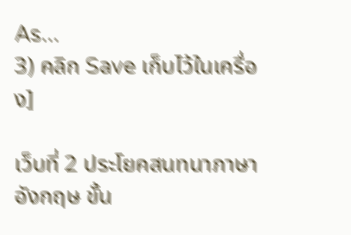As...
3) คลิก Save เก็บไว้ในเครื่อง]

เว็บที่ 2 ประโยคสนทนาภาษาอังกฤษ ขั้น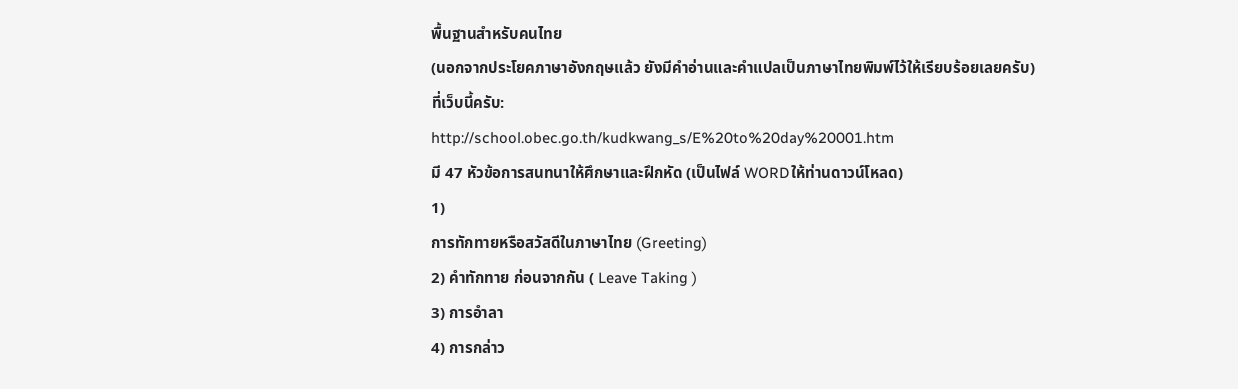พื้นฐานสำหรับคนไทย
(นอกจากประโยคภาษาอังกฤษแล้ว ยังมีคำอ่านและคำแปลเป็นภาษาไทยพิมพ์ไว้ให้เรียบร้อยเลยครับ)
ที่เว็บนี้ครับ:
http://school.obec.go.th/kudkwang_s/E%20to%20day%20001.htm
มี 47 หัวข้อการสนทนาให้ศึกษาและฝึกหัด (เป็นไฟล์ WORDให้ท่านดาวน์โหลด)
1)
การทักทายหรือสวัสดีในภาษาไทย (Greeting)
2) คำทักทาย ก่อนจากกัน ( Leave Taking )
3) การอำลา
4) การกล่าว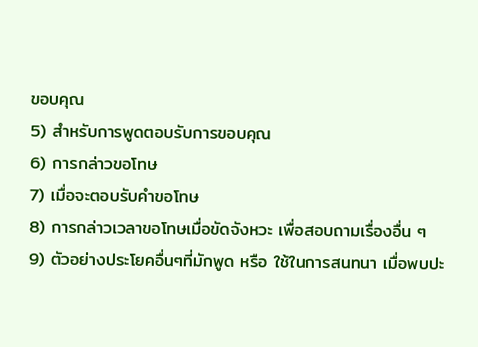ขอบคุณ
5) สำหรับการพูดตอบรับการขอบคุณ
6) การกล่าวขอโทษ
7) เมื่อจะตอบรับคำขอโทษ
8) การกล่าวเวลาขอโทษเมื่อขัดจังหวะ เพื่อสอบถามเรื่องอื่น ๆ
9) ตัวอย่างประโยคอื่นๆที่มักพูด หรือ ใช้ในการสนทนา เมื่อพบปะ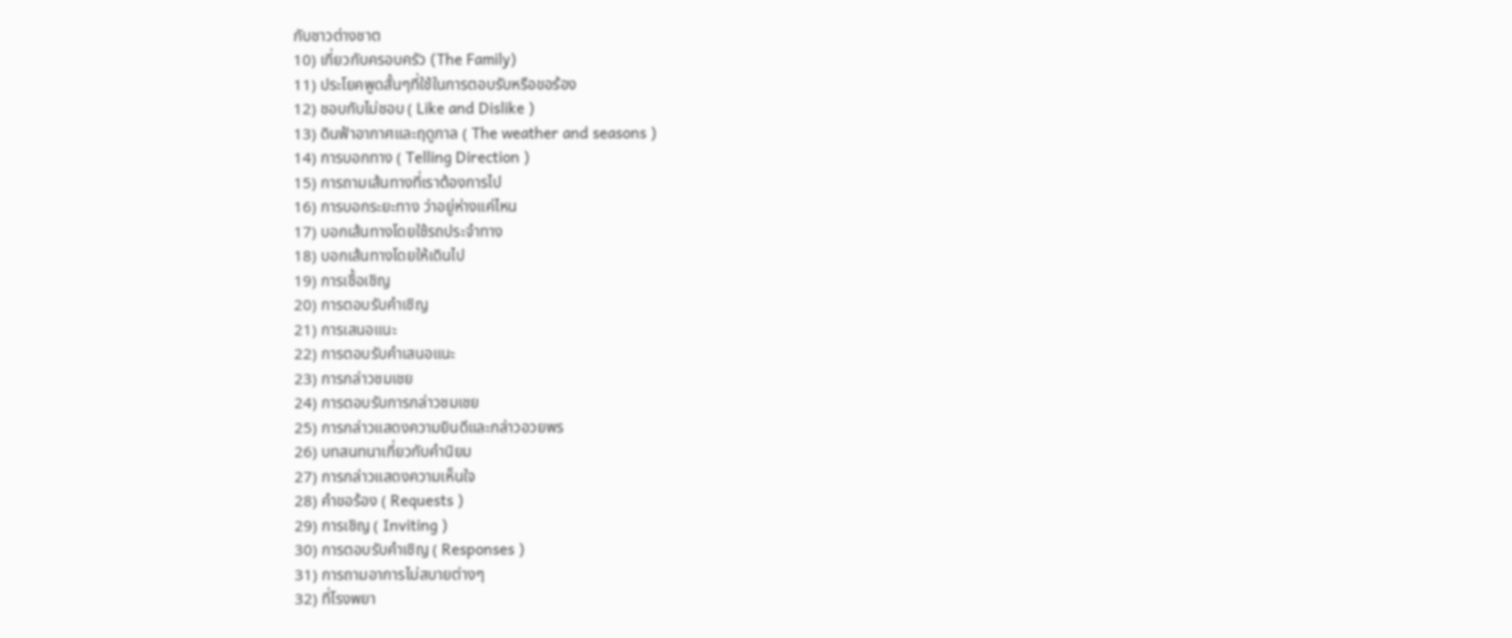กับชาวต่างชาต
10) เกี่ยวกับครอบครัว (The Family)
11) ประโยคพูดสั้นๆที่ใช้ในการตอบรับหรือขอร้อง
12) ชอบกับไม่ชอบ ( Like and Dislike )
13) ดินฟ้าอากาศและฤดูกาล ( The weather and seasons )
14) การบอกทาง ( Telling Direction )
15) การถามเส้นทางที่เราต้องการไป
16) การบอกระยะทาง ว่าอยู่ห่างแค่ไหน
17) บอกเส้นทางโดยใช้รถประจำทาง
18) บอกเส้นทางโดยให้เดินไป
19) การเชื้อเชิญ
20) การตอบรับคำเชิญ
21) การเสนอแนะ
22) การตอบรับคำเสนอแนะ
23) การกล่าวชมเชย
24) การตอบรับการกล่าวชมเชย
25) การกล่าวแสดงความยินดีและกล่าวอวยพร
26) บทสนทนาเกี่ยวกับคำนิยม
27) การกล่าวแสดงความเห็นใจ
28) คำขอร้อง ( Requests )
29) การเชิญ ( Inviting )
30) การตอบรับคำเชิญ ( Responses )
31) การถามอาการไม่สบายต่างๆ
32) ที่โรงพยา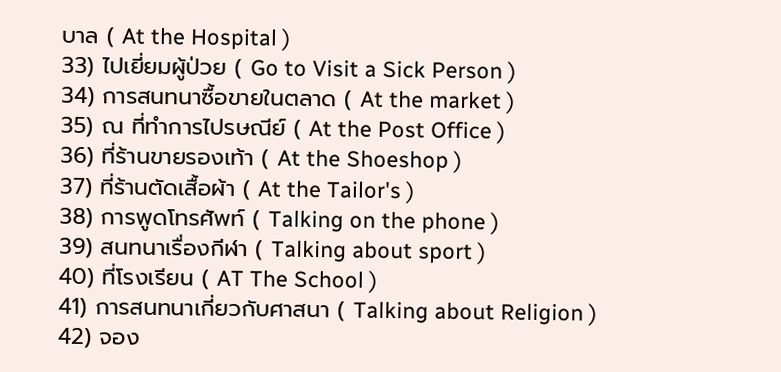บาล ( At the Hospital )
33) ไปเยี่ยมผู้ป่วย ( Go to Visit a Sick Person )
34) การสนทนาซื้อขายในตลาด ( At the market )
35) ณ ที่ทำการไปรษณีย์ ( At the Post Office )
36) ที่ร้านขายรองเท้า ( At the Shoeshop )
37) ที่ร้านตัดเสื้อผ้า ( At the Tailor's )
38) การพูดโทรศัพท์ ( Talking on the phone )
39) สนทนาเรื่องกีฬา ( Talking about sport )
40) ที่โรงเรียน ( AT The School )
41) การสนทนาเกี่ยวกับศาสนา ( Talking about Religion )
42) จอง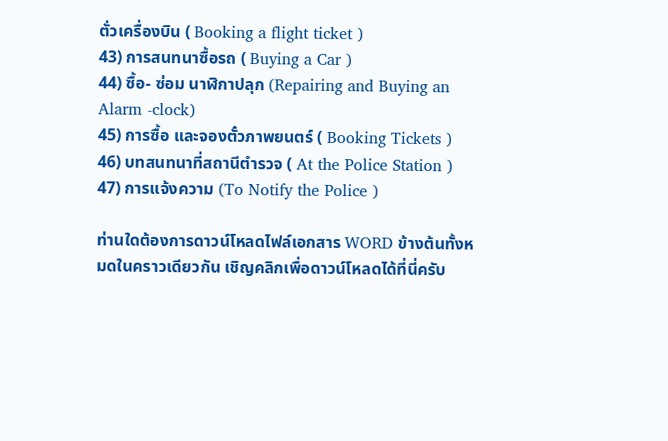ตั่วเครื่องบิน ( Booking a flight ticket )
43) การสนทนาซื้อรถ ( Buying a Car )
44) ซื้อ- ซ่อม นาฬิกาปลุก (Repairing and Buying an Alarm -clock)
45) การซื้อ และจองตั๋วภาพยนตร์ ( Booking Tickets )
46) บทสนทนาที่สถานีตำรวจ ( At the Police Station )
47) การแจ้งความ (To Notify the Police )

ท่านใดต้องการดาวน์โหลดไฟล์เอกสาร WORD ข้างต้นทั้งหมดในคราวเดียวกัน เชิญคลิกเพื่อดาวน์โหลดได้ที่นี่ครับ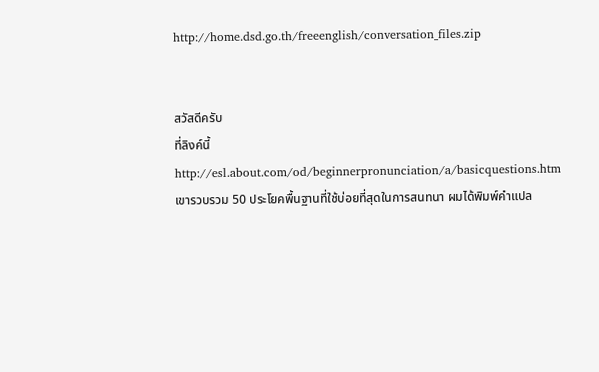http://home.dsd.go.th/freeenglish/conversation_files.zip


สวัสดีครับ
ที่ลิงค์นี้
http://esl.about.com/od/beginnerpronunciation/a/basicquestions.htm
เขารวบรวม 50 ประโยคพื้นฐานที่ใช้บ่อยที่สุดในการสนทนา ผมได้พิมพ์คำแปล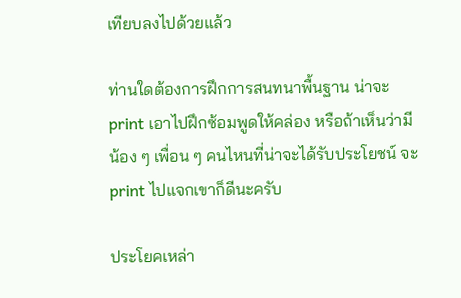เทียบลงไปด้วยแล้ว

ท่านใดต้องการฝึกการสนทนาพื้นฐาน น่าจะ print เอาไปฝึกซ้อมพูดให้คล่อง หรือถ้าเห็นว่ามีน้อง ๆ เพื่อน ๆ คนไหนที่น่าจะได้รับประโยชน์ จะ print ไปแจกเขาก็ดีนะครับ

ประโยคเหล่า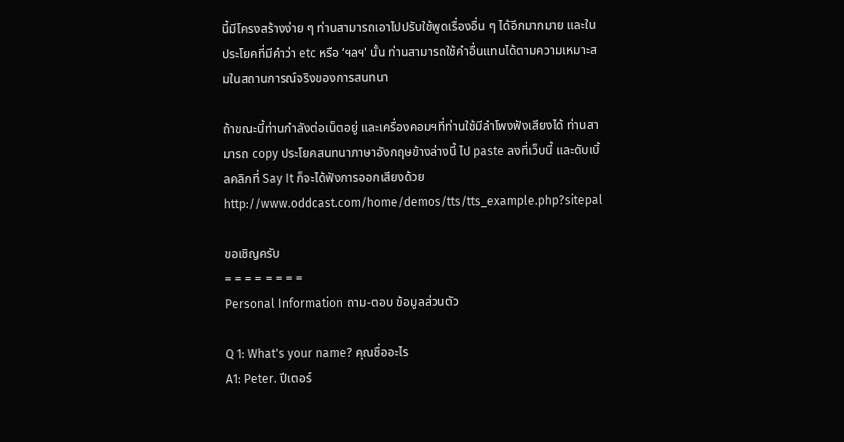นี้มีโครงสร้างง่าย ๆ ท่านสามารถเอาไปปรับใช้พูดเรื่องอื่น ๆ ได้อีกมากมาย และในประโยคที่มีคำว่า etc หรือ ‘ฯลฯ' นั้น ท่านสามารถใช้คำอื่นแทนได้ตามความเหมาะสมในสถานการณ์จริงของการสนทนา

ถ้าขณะนี้ท่านกำลังต่อเน็ตอยู่ และเครื่องคอมฯที่ท่านใช้มีลำโพงฟังเสียงได้ ท่านสามารถ copy ประโยคสนทนาภาษาอังกฤษข้างล่างนี้ ไป paste ลงที่เว็บนี้ และดับเบิ้ลคลิกที่ Say It ก็จะได้ฟังการออกเสียงด้วย
http://www.oddcast.com/home/demos/tts/tts_example.php?sitepal

ขอเชิญครับ
= = = = = = = =
Personal Information ถาม-ตอบ ข้อมูลส่วนตัว

Q 1: What's your name? คุณชื่ออะไร
A1: Peter. ปีเตอร์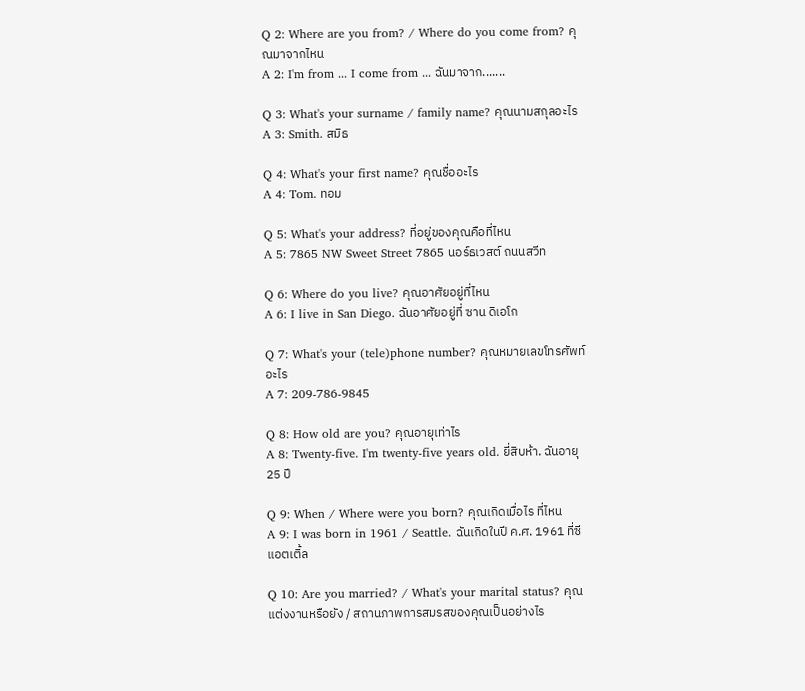Q 2: Where are you from? / Where do you come from? คุณมาจากไหน
A 2: I'm from ... I come from ... ฉันมาจาก.......

Q 3: What's your surname / family name? คุณนามสกุลอะไร
A 3: Smith. สมิธ

Q 4: What's your first name? คุณชื่ออะไร
A 4: Tom. ทอม

Q 5: What's your address? ที่อยู่ของคุณคือที่ไหน
A 5: 7865 NW Sweet Street 7865 นอร์ธเวสต์ ถนนสวีท

Q 6: Where do you live? คุณอาศัยอยู่ที่ไหน
A 6: I live in San Diego. ฉันอาศัยอยู่ที่ ซาน ดิเอโก

Q 7: What's your (tele)phone number? คุณหมายเลขโทรศัพท์อะไร
A 7: 209-786-9845

Q 8: How old are you? คุณอายุเท่าไร
A 8: Twenty-five. I'm twenty-five years old. ยี่สิบห้า. ฉันอายุ 25 ปี

Q 9: When / Where were you born? คุณเกิดเมื่อไร ที่ไหน
A 9: I was born in 1961 / Seattle. ฉันเกิดในปี ค.ศ. 1961 ที่ซีแอตเติ้ล

Q 10: Are you married? / What's your marital status? คุณแต่งงานหรือยัง / สถานภาพการสมรสของคุณเป็นอย่างไร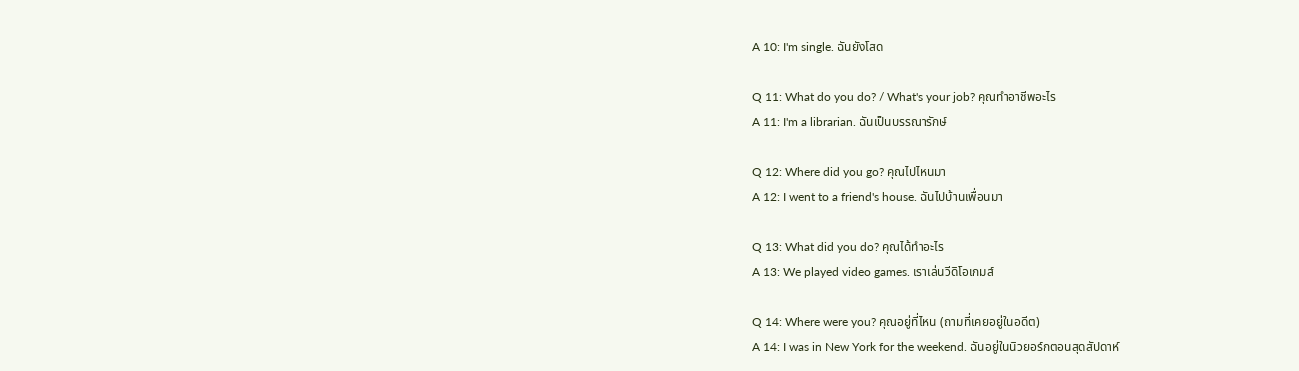A 10: I'm single. ฉันยังโสด

Q 11: What do you do? / What's your job? คุณทำอาชีพอะไร
A 11: I'm a librarian. ฉันเป็นบรรณารักษ์

Q 12: Where did you go? คุณไปไหนมา
A 12: I went to a friend's house. ฉันไปบ้านเพื่อนมา

Q 13: What did you do? คุณได้ทำอะไร
A 13: We played video games. เราเล่นวีดิโอเกมส์

Q 14: Where were you? คุณอยู่ที่ไหน (ถามที่เคยอยู่ในอดีต)
A 14: I was in New York for the weekend. ฉันอยู่ในนิวยอร์กตอนสุดสัปดาห์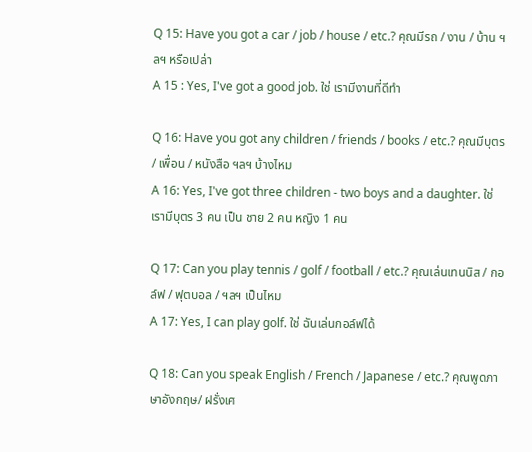Q 15: Have you got a car / job / house / etc.? คุณมีรถ / งาน / บ้าน ฯลฯ หรือเปล่า
A 15 : Yes, I've got a good job. ใช่ เรามีงานที่ดีทำ

Q 16: Have you got any children / friends / books / etc.? คุณมีบุตร / เพื่อน / หนังสือ ฯลฯ บ้างไหม
A 16: Yes, I've got three children - two boys and a daughter. ใช่ เรามีบุตร 3 คน เป็น ชาย 2 คน หญิง 1 คน

Q 17: Can you play tennis / golf / football / etc.? คุณเล่นเทนนิส / กอล์ฟ / ฟุตบอล / ฯลฯ เป็นไหม
A 17: Yes, I can play golf. ใช่ ฉันเล่นกอล์ฟได้

Q 18: Can you speak English / French / Japanese / etc.? คุณพูดภาษาอังกฤษ/ ฝรั่งเศ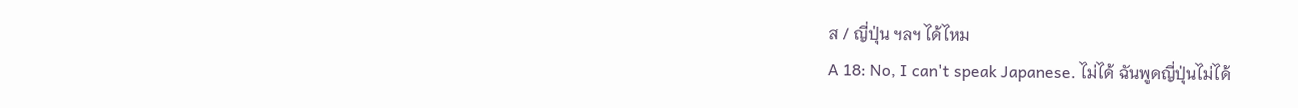ส / ญี่ปุ่น ฯลฯ ได้ไหม
A 18: No, I can't speak Japanese. ไม่ได้ ฉันพูดญี่ปุ่นไม่ได้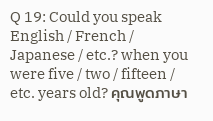Q 19: Could you speak English / French / Japanese / etc.? when you were five / two / fifteen / etc. years old? คุณพูดภาษา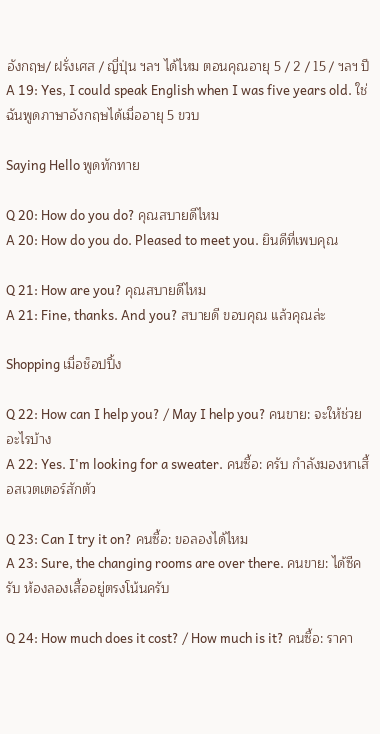อังกฤษ/ ฝรั่งเศส / ญี่ปุ่น ฯลฯ ได้ไหม ตอนคุณอายุ 5 / 2 / 15 / ฯลฯ ปี
A 19: Yes, I could speak English when I was five years old. ใช่ ฉันพูดภาษาอังกฤษได้เมื่ออายุ 5 ขวบ

Saying Hello พูดทักทาย

Q 20: How do you do? คุณสบายดีไหม
A 20: How do you do. Pleased to meet you. ยินดีที่เพบคุณ

Q 21: How are you? คุณสบายดีไหม
A 21: Fine, thanks. And you? สบายดี ขอบคุณ แล้วคุณล่ะ

Shopping เมื่อช็อปปิ้ง

Q 22: How can I help you? / May I help you? คนขาย: จะให้ช่วยอะไรบ้าง
A 22: Yes. I'm looking for a sweater. คนซื้อ: ครับ กำลังมองหาเสื้อสเวตเตอร์สักตัว

Q 23: Can I try it on? คนซื้อ: ขอลองได้ไหม
A 23: Sure, the changing rooms are over there. คนขาย: ได้ซีครับ ห้องลองเสื้ออยู่ตรงโน้นครับ

Q 24: How much does it cost? / How much is it? คนซื้อ: ราคา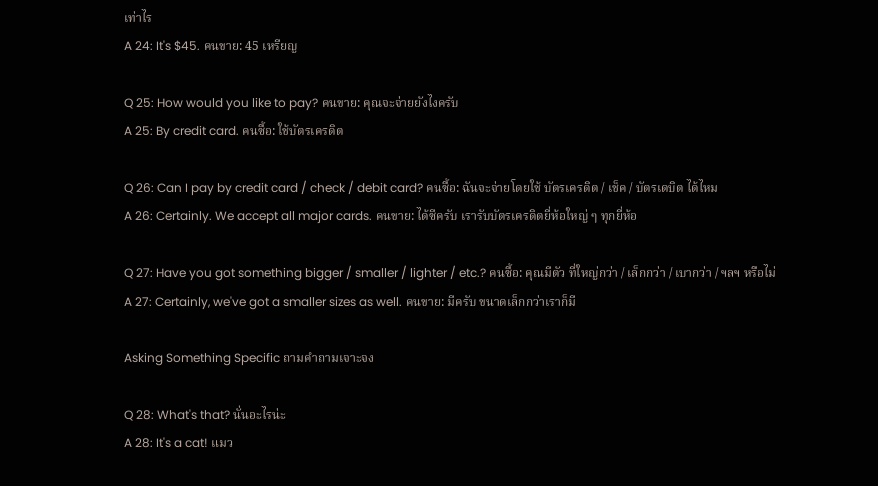เท่าไร
A 24: It's $45. คนขาย: 45 เหรียญ

Q 25: How would you like to pay? คนขาย: คุณจะจ่ายยังไงครับ
A 25: By credit card. คนซื้อ: ใช้บัตรเครดิต

Q 26: Can I pay by credit card / check / debit card? คนซื้อ: ฉันจะจ่ายโดยใช้ บัตรเครดิต / เช็ค / บัตรเดบิต ได้ไหม
A 26: Certainly. We accept all major cards. คนขาย: ได้ซีครับ เรารับบัตรเครดิตยี่ห้อใหญ่ ๆ ทุกยี่ห้อ

Q 27: Have you got something bigger / smaller / lighter / etc.? คนซื้อ: คุณมีตัว ที่ใหญ่กว่า / เล็กกว่า / เบากว่า / ฯลฯ หรือไม่
A 27: Certainly, we've got a smaller sizes as well. คนขาย: มีครับ ขนาดเล็กกว่าเราก็มี

Asking Something Specific ถามคำถามเจาะจง

Q 28: What's that? นั่นอะไรน่ะ
A 28: It's a cat! แมว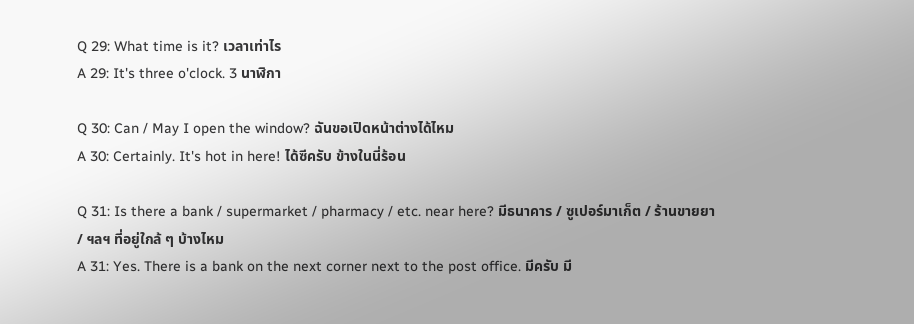Q 29: What time is it? เวลาเท่าไร
A 29: It's three o'clock. 3 นาฬิกา

Q 30: Can / May I open the window? ฉันขอเปิดหน้าต่างได้ไหม
A 30: Certainly. It's hot in here! ได้ซีครับ ข้างในนี่ร้อน

Q 31: Is there a bank / supermarket / pharmacy / etc. near here? มีธนาคาร / ซูเปอร์มาเก็ต / ร้านขายยา / ฯลฯ ที่อยู่ใกล้ ๆ บ้างไหม
A 31: Yes. There is a bank on the next corner next to the post office. มีครับ มี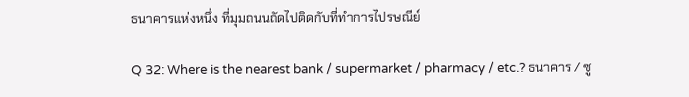ธนาคารแห่งหนึ่ง ที่มุมถนนถัดไปติดกับที่ทำการไปรษณีย์

Q 32: Where is the nearest bank / supermarket / pharmacy / etc.? ธนาคาร / ซู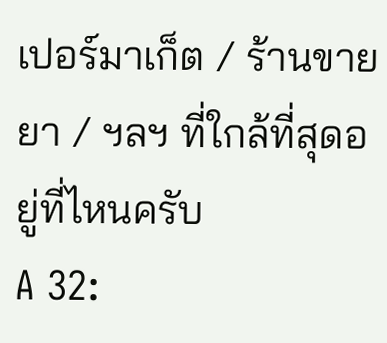เปอร์มาเก็ต / ร้านขายยา / ฯลฯ ที่ใกล้ที่สุดอยู่ที่ไหนครับ
A 32: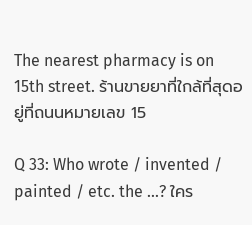The nearest pharmacy is on 15th street. ร้านขายยาที่ใกล้ที่สุดอยู่ที่ถนนหมายเลข 15

Q 33: Who wrote / invented / painted / etc. the ...? ใคร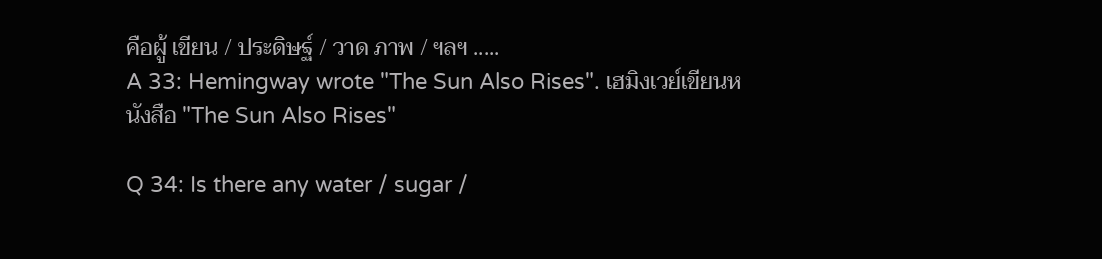คือผู้ เขียน / ประดิษฐ์ / วาด ภาพ / ฯลฯ .....
A 33: Hemingway wrote "The Sun Also Rises". เฮมิงเวย์เขียนหนังสือ "The Sun Also Rises"

Q 34: Is there any water / sugar /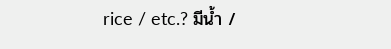rice / etc.? มีน้ำ /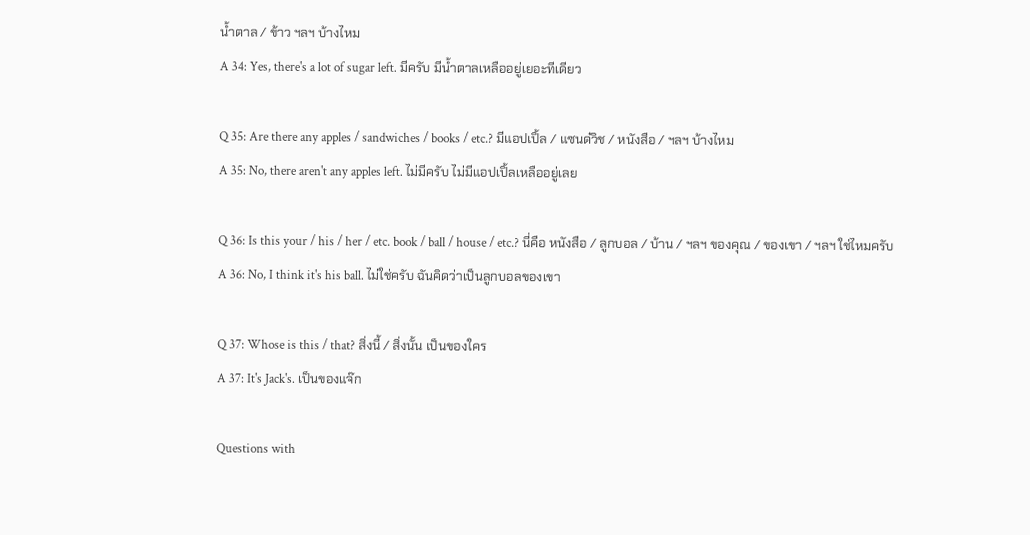น้ำตาล / ข้าว ฯลฯ บ้างไหม
A 34: Yes, there's a lot of sugar left. มีครับ มีน้ำตาลเหลืออยู่เยอะทีเดียว

Q 35: Are there any apples / sandwiches / books / etc.? มีแอปเปิ้ล / แซนด๋วิช / หนังสือ / ฯลฯ บ้างไหม
A 35: No, there aren't any apples left. ไม่มีครับ ไม่มีแอปเปิ้ลเหลืออยู่เลย

Q 36: Is this your / his / her / etc. book / ball / house / etc.? นี่คือ หนังสือ / ลูกบอล / บ้าน / ฯลฯ ของคุณ / ของเขา / ฯลฯ ใช่ไหมครับ
A 36: No, I think it's his ball. ไม่ใช่ครับ ฉันคิดว่าเป็นลูกบอลของเขา

Q 37: Whose is this / that? สิ่งนี้ / สิ่งนั้น เป็นของใคร
A 37: It's Jack's. เป็นของแจ๊ก

Questions with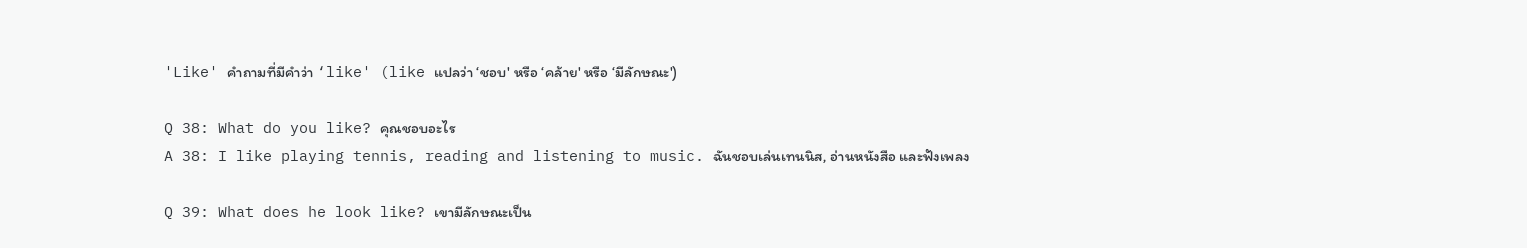'Like' คำถามที่มีคำว่า ‘like' (like แปลว่า ‘ชอบ' หรือ ‘คล้าย' หรือ ‘มีลักษณะ')

Q 38: What do you like? คุณชอบอะไร
A 38: I like playing tennis, reading and listening to music. ฉันชอบเล่นเทนนิส, อ่านหนังสือ และฟังเพลง

Q 39: What does he look like? เขามีลักษณะเป็น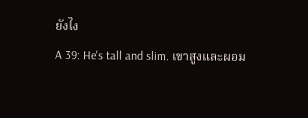ยังไง
A 39: He's tall and slim. เขาสูงและผอม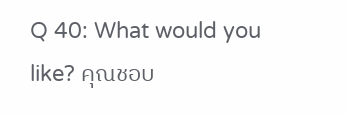Q 40: What would you like? คุณชอบ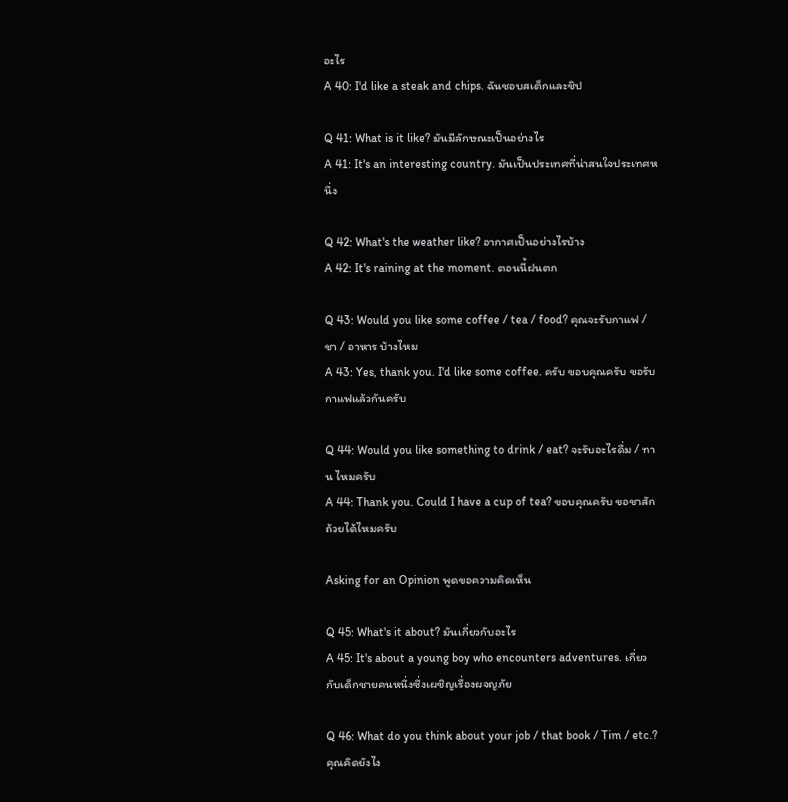อะไร
A 40: I'd like a steak and chips. ฉันชอบสเต็กและชิป

Q 41: What is it like? มันมีลักษณะเป็นอย่างไร
A 41: It's an interesting country. มันเป็นประเทศที่น่าสนใจประเทศหนึ่ง

Q 42: What's the weather like? อากาศเป็นอย่างไรบ้าง
A 42: It's raining at the moment. ตอนนี้ฝนตก

Q 43: Would you like some coffee / tea / food? คุณจะรับกาแฟ / ชา / อาหาร บ้างไหม
A 43: Yes, thank you. I'd like some coffee. ครับ ขอบคุณครับ ขอรับกาแฟแล้วกันครับ

Q 44: Would you like something to drink / eat? จะรับอะไรดื่ม / ทาน ไหมครับ
A 44: Thank you. Could I have a cup of tea? ขอบคุณครับ ขอชาสักถ้วยได้ไหมครับ

Asking for an Opinion พูดขอความคิดเห็น

Q 45: What's it about? มันเกี่ยวกับอะไร
A 45: It's about a young boy who encounters adventures. เกี่ยวกับเด็กชายคนหนึ่งซึ่งเผชิญเรื่องผจญภัย

Q 46: What do you think about your job / that book / Tim / etc.? คุณคิดยังไง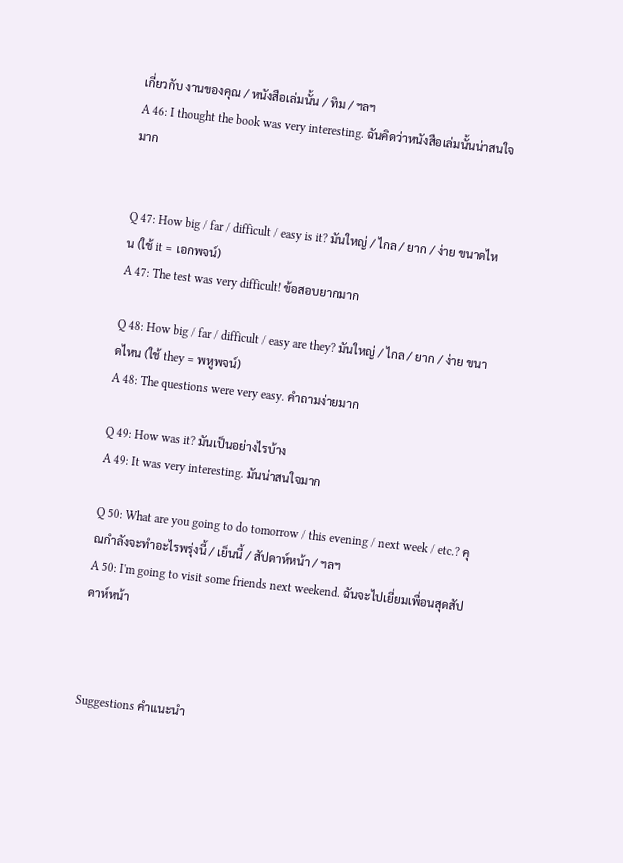เกี่ยวกับ งานของคุณ / หนังสือเล่มนั้น / ทิม / ฯลฯ
A 46: I thought the book was very interesting. ฉันคิดว่าหนังสือเล่มนั้นน่าสนใจมาก


Q 47: How big / far / difficult / easy is it? มันใหญ่ / ไกล / ยาก / ง่าย ขนาดไหน (ใช้ it = เอกพจน์)
A 47: The test was very difficult! ข้อสอบยากมาก

Q 48: How big / far / difficult / easy are they? มันใหญ่ / ไกล / ยาก / ง่าย ขนาดไหน (ใช้ they = พหูพจน์)
A 48: The questions were very easy. คำถามง่ายมาก

Q 49: How was it? มันเป็นอย่างไรบ้าง
A 49: It was very interesting. มันน่าสนใจมาก

Q 50: What are you going to do tomorrow / this evening / next week / etc.? คุณกำลังจะทำอะไรพรุ่งนี้ / เย็นนี้ / สัปดาห์หน้า / ฯลฯ
A 50: I'm going to visit some friends next weekend. ฉันจะไปเยี่ยมเพื่อนสุดสัปดาห์หน้า



Suggestions คำแนะนำ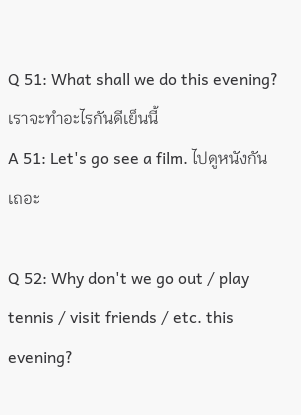Q 51: What shall we do this evening? เราจะทำอะไรกันดีเย็นนี้
A 51: Let's go see a film. ไปดูหนังกันเถอะ

Q 52: Why don't we go out / play tennis / visit friends / etc. this evening?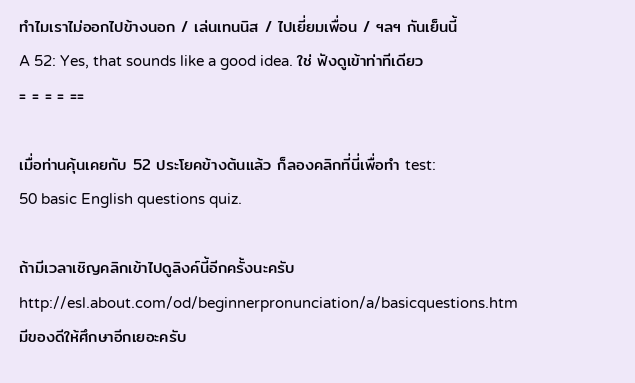ทำไมเราไม่ออกไปข้างนอก / เล่นเทนนิส / ไปเยี่ยมเพื่อน / ฯลฯ กันเย็นนี้
A 52: Yes, that sounds like a good idea. ใช่ ฟังดูเข้าท่าทีเดียว
= = = = ==

เมื่อท่านคุ้นเคยกับ 52 ประโยคข้างต้นแล้ว ก็ลองคลิกที่นี่เพื่อทำ test:
50 basic English questions quiz.

ถ้ามีเวลาเชิญคลิกเข้าไปดูลิงค์นี้อีกครั้งนะครับ http://esl.about.com/od/beginnerpronunciation/a/basicquestions.htm
มีของดีให้ศึกษาอีกเยอะครับ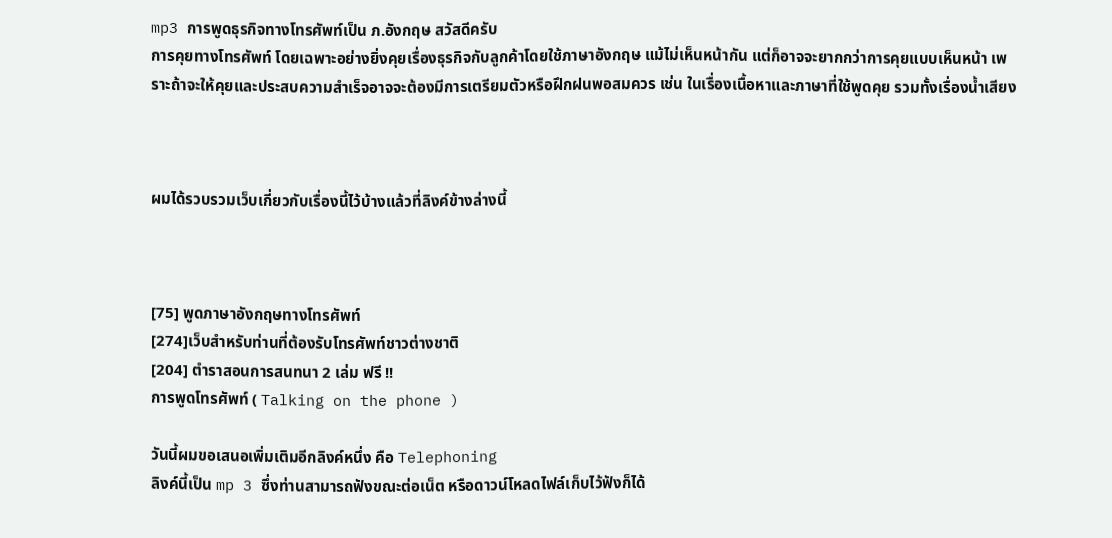mp3 การพูดธุรกิจทางโทรศัพท์เป็น ภ.อังกฤษ สวัสดีครับ
การคุยทางโทรศัพท์ โดยเฉพาะอย่างยิ่งคุยเรื่องธุรกิจกับลูกค้าโดยใช้ภาษาอังกฤษ แม้ไม่เห็นหน้ากัน แต่ก็อาจจะยากกว่าการคุยแบบเห็นหน้า เพราะถ้าจะให้คุยและประสบความสำเร็จอาจจะต้องมีการเตรียมตัวหรือฝึกฝนพอสมควร เช่น ในเรื่องเนื้อหาและภาษาที่ใช้พูดคุย รวมทั้งเรื่องน้ำเสียง



ผมได้รวบรวมเว็บเกี่ยวกับเรื่องนี้ไว้บ้างแล้วที่ลิงค์ข้างล่างนี้



[75] พูดภาษาอังกฤษทางโทรศัพท์
[274]เว็บสำหรับท่านที่ต้องรับโทรศัพท์ชาวต่างชาติ
[204] ตำราสอนการสนทนา 2 เล่ม ฟรี !!
การพูดโทรศัพท์ ( Talking on the phone )

วันนี้ผมขอเสนอเพิ่มเติมอีกลิงค์หนึ่ง คือ Telephoning
ลิงค์นี้เป็น mp 3 ซึ่งท่านสามารถฟังขณะต่อเน็ต หรือดาวน์โหลดไฟล์เก็บไว้ฟังก็ได้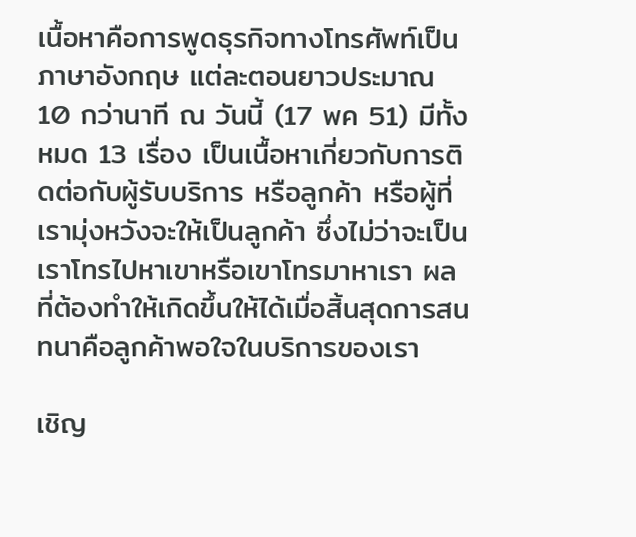เนื้อหาคือการพูดธุรกิจทางโทรศัพท์เป็นภาษาอังกฤษ แต่ละตอนยาวประมาณ 10 กว่านาที ณ วันนี้ (17 พค 51) มีทั้งหมด 13 เรื่อง เป็นเนื้อหาเกี่ยวกับการติดต่อกับผู้รับบริการ หรือลูกค้า หรือผู้ที่เรามุ่งหวังจะให้เป็นลูกค้า ซึ่งไม่ว่าจะเป็นเราโทรไปหาเขาหรือเขาโทรมาหาเรา ผลที่ต้องทำให้เกิดขึ้นให้ได้เมื่อสิ้นสุดการสนทนาคือลูกค้าพอใจในบริการของเรา

เชิญ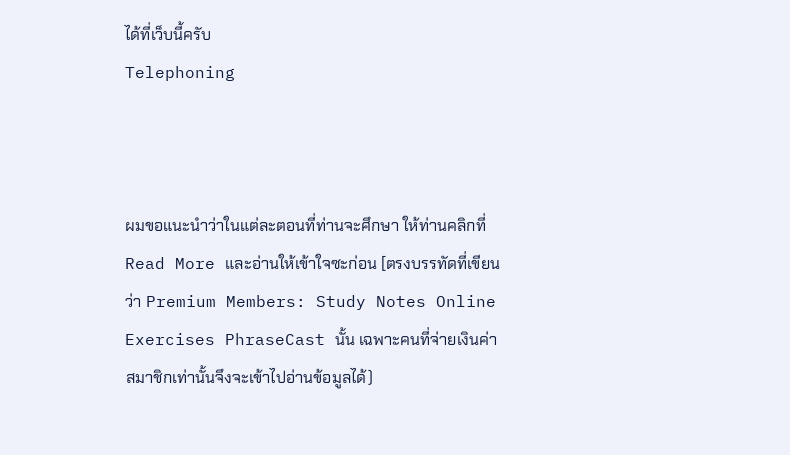ได้ที่เว็บนี้ครับ
Telephoning



ผมขอแนะนำว่าในแต่ละตอนที่ท่านจะศึกษา ให้ท่านคลิกที่ Read More และอ่านให้เข้าใจซะก่อน [ตรงบรรทัดที่เขียนว่า Premium Members: Study Notes Online Exercises PhraseCast นั้น เฉพาะคนที่จ่ายเงินค่าสมาชิกเท่านั้นจึงจะเข้าไปอ่านข้อมูลได้)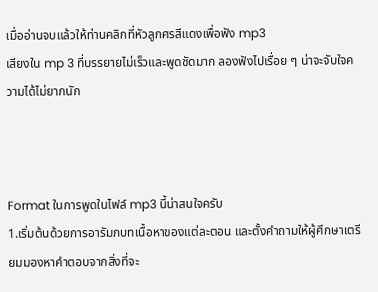เมื่ออ่านจบแล้วให้ท่านคลิกที่หัวลูกศรสีแดงเพื่อฟัง mp3
เสียงใน mp 3 ที่บรรยายไม่เร็วและพูดชัดมาก ลองฟังไปเรื่อย ๆ น่าจะจับใจความได้ไม่ยากนัก



Format ในการพูดในไฟล์ mp3 นี้น่าสนใจครับ
1.เริ่มต้นด้วยการอารัมภบทเนื้อหาของแต่ละตอน และตั้งคำถามให้ผู้ศึกษาเตรียมมองหาคำตอบจากสิ่งที่จะ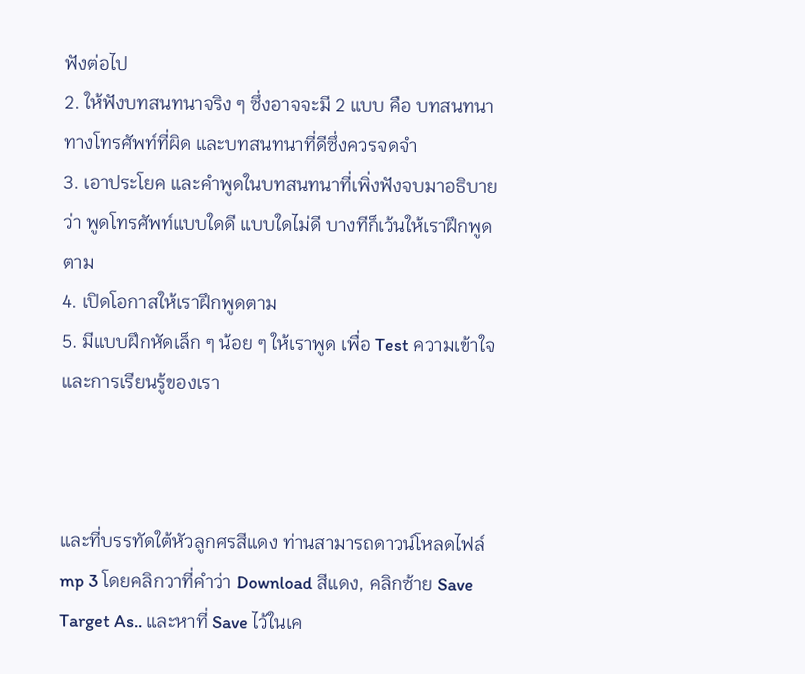ฟังต่อไป
2. ให้ฟังบทสนทนาจริง ๆ ซึ่งอาจจะมี 2 แบบ คือ บทสนทนาทางโทรศัพท์ที่ผิด และบทสนทนาที่ดีซึ่งควรจดจำ
3. เอาประโยค และคำพูดในบทสนทนาที่เพิ่งฟังจบมาอธิบายว่า พูดโทรศัพท์แบบใดดี แบบใดไม่ดี บางทีก็เว้นให้เราฝึกพูดตาม
4. เปิดโอกาสให้เราฝึกพูดตาม
5. มีแบบฝึกหัดเล็ก ๆ น้อย ๆ ให้เราพูด เพื่อ Test ความเข้าใจและการเรียนรู้ของเรา



และที่บรรทัดใต้หัวลูกศรสีแดง ท่านสามารถดาวน์โหลดไฟล์ mp 3 โดยคลิกวาที่คำว่า Download สีแดง, คลิกซ้าย Save Target As.. และหาที่ Save ไว้ในเค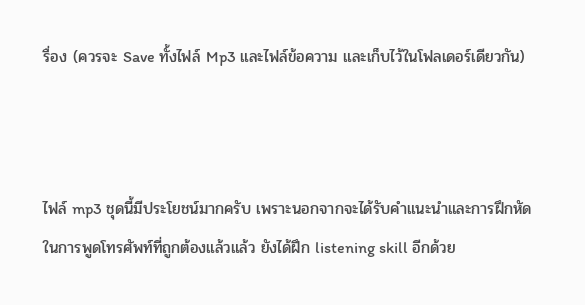รื่อง (ควรจะ Save ทั้งไฟล์ Mp3 และไฟล์ข้อความ และเก็บไว้ในโฟลเดอร์เดียวกัน)



ไฟล์ mp3 ชุดนี้มีประโยชน์มากครับ เพราะนอกจากจะได้รับคำแนะนำและการฝึกหัดในการพูดโทรศัพท์ที่ถูกต้องแล้วแล้ว ยังได้ฝึก listening skill อีกด้วย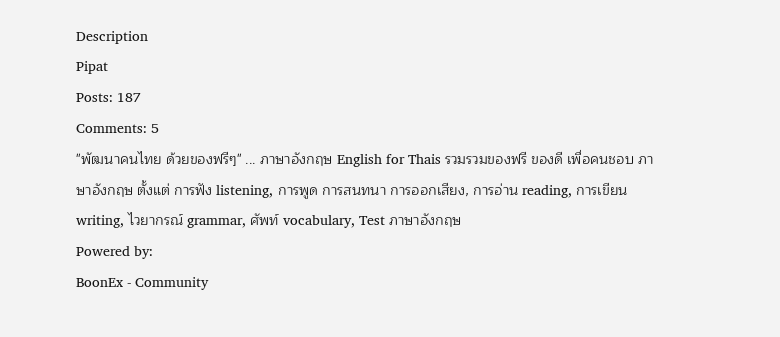Description
Pipat
Posts: 187
Comments: 5
"พัฒนาคนไทย ด้วยของฟรีๆ" ... ภาษาอังกฤษ English for Thais รวมรวมของฟรี ของดี เพื่อคนชอบ ภาษาอังกฤษ ตั้งแต่ การฟัง listening, การพูด การสนทนา การออกเสียง, การอ่าน reading, การเขียน writing, ไวยากรณ์ grammar, ศัพท์ vocabulary, Test ภาษาอังกฤษ
Powered by:
BoonEx - Community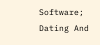Software; Dating And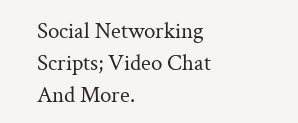Social Networking Scripts; Video Chat And More.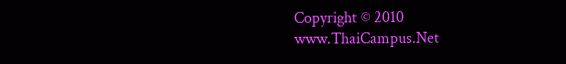Copyright © 2010 www.ThaiCampus.Net